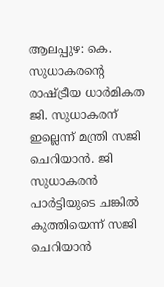ആലപ്പുഴ: കെ. സുധാകരന്റെ രാഷ്ട്രീയ ധാർമികത ജി. സുധാകരന് ഇല്ലെന്ന് മന്ത്രി സജി ചെറിയാൻ. ജി സുധാകരൻ പാർട്ടിയുടെ ചങ്കിൽ കുത്തിയെന്ന് സജി ചെറിയാൻ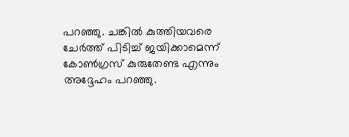പറഞ്ഞു. ചങ്കിൽ കുത്തിയവരെ ചേർത്ത് പിടിച്ച് ജയിക്കാമെന്ന് കോൺഗ്രസ് കുരുതേണ്ട എന്നും അദ്ദേഹം പറഞ്ഞു.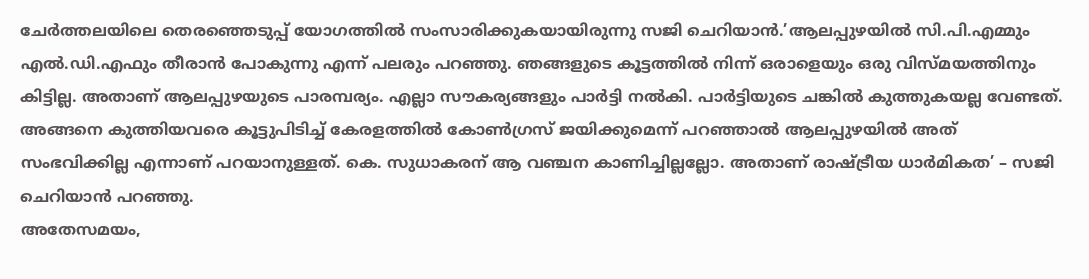ചേർത്തലയിലെ തെരഞ്ഞെടുപ്പ് യോഗത്തിൽ സംസാരിക്കുകയായിരുന്നു സജി ചെറിയാൻ.’ആലപ്പുഴയിൽ സി.പി.എമ്മും എൽ.ഡി.എഫും തീരാൻ പോകുന്നു എന്ന് പലരും പറഞ്ഞു. ഞങ്ങളുടെ കൂട്ടത്തിൽ നിന്ന് ഒരാളെയും ഒരു വിസ്മയത്തിനും കിട്ടില്ല. അതാണ് ആലപ്പുഴയുടെ പാരമ്പര്യം. എല്ലാ സൗകര്യങ്ങളും പാർട്ടി നൽകി. പാർട്ടിയുടെ ചങ്കിൽ കുത്തുകയല്ല വേണ്ടത്. അങ്ങനെ കുത്തിയവരെ കൂട്ടുപിടിച്ച് കേരളത്തിൽ കോൺഗ്രസ് ജയിക്കുമെന്ന് പറഞ്ഞാൽ ആലപ്പുഴയിൽ അത് സംഭവിക്കില്ല എന്നാണ് പറയാനുള്ളത്. കെ. സുധാകരന് ആ വഞ്ചന കാണിച്ചില്ലല്ലോ. അതാണ് രാഷ്ട്രീയ ധാർമികത’ – സജി ചെറിയാൻ പറഞ്ഞു.
അതേസമയം,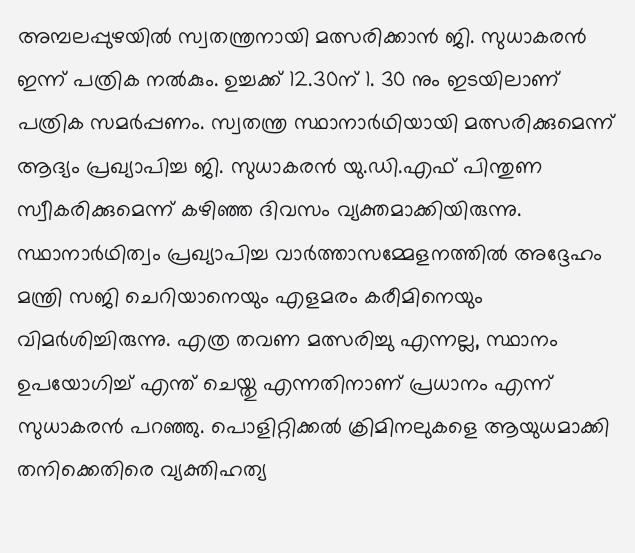അമ്പലപ്പുഴയിൽ സ്വതന്ത്രനായി മത്സരിക്കാൻ ജി. സുധാകരൻ ഇന്ന് പത്രിക നൽകും. ഉച്ചക്ക് 12.30ന് 1. 30 നും ഇടയിലാണ് പത്രിക സമർപ്പണം. സ്വതന്ത്ര സ്ഥാനാർഥിയായി മത്സരിക്കുമെന്ന് ആദ്യം പ്രഖ്യാപിച്ച ജി. സുധാകരൻ യു.ഡി.എഫ് പിന്തുണ സ്വീകരിക്കുമെന്ന് കഴിഞ്ഞ ദിവസം വ്യക്തമാക്കിയിരുന്നു.
സ്ഥാനാർഥിത്വം പ്രഖ്യാപിച്ച വാർത്താസമ്മേളനത്തിൽ അദ്ദേഹം മന്ത്രി സജി ചെറിയാനെയും എളമരം കരീമിനെയും വിമർശിച്ചിരുന്നു. എത്ര തവണ മത്സരിച്ചു എന്നല്ല, സ്ഥാനം ഉപയോഗിച്ച് എന്ത് ചെയ്തു എന്നതിനാണ് പ്രധാനം എന്ന് സുധാകരൻ പറഞ്ഞു. പൊളിറ്റിക്കൽ ക്രിമിനലുകളെ ആയുധമാക്കി തനിക്കെതിരെ വ്യക്തിഹത്യ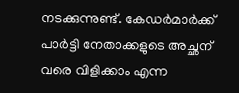നടക്കുന്നുണ്ട്. കേഡർമാർക്ക് പാർട്ടി നേതാക്കളുടെ അച്ഛന് വരെ വിളിക്കാം എന്ന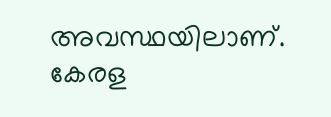അവസ്ഥയിലാണ്. കേരള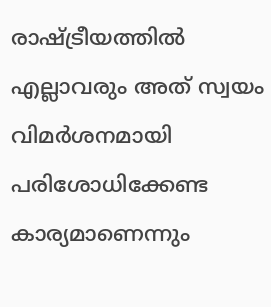രാഷ്ട്രീയത്തിൽ എല്ലാവരും അത് സ്വയം വിമർശനമായി പരിശോധിക്കേണ്ട കാര്യമാണെന്നും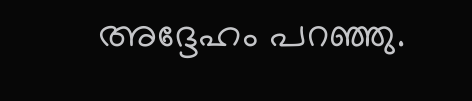അദ്ദേഹം പറഞ്ഞു.